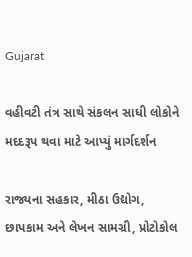Gujarat

વહીવટી તંત્ર સાથે સંકલન સાધી લોકોને મદદરૂપ થવા માટે આપ્યું માર્ગદર્શન

રાજ્યના સહકાર, મીઠા ઉદ્યોગ, છાપકામ અને લેખન સામગ્રી, પ્રોટોકોલ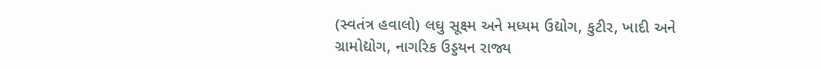(સ્વતંત્ર હવાલો) લઘુ સૂક્ષ્મ અને મધ્યમ ઉદ્યોગ, કુટીર, ખાદી અને ગ્રામોદ્યોગ, નાગરિક ઉડ્ડયન રાજ્ય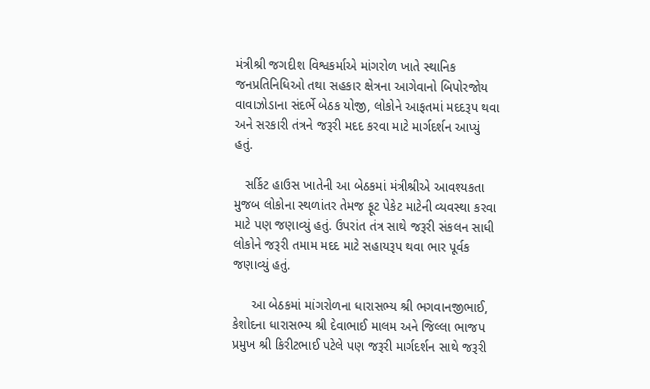મંત્રીશ્રી જગદીશ વિશ્વકર્માએ માંગરોળ ખાતે સ્થાનિક  જનપ્રતિનિધિઓ તથા સહકાર ક્ષેત્રના આગેવાનો બિપોરજોય વાવાઝોડાના સંદર્ભે બેઠક યોજી, લોકોને આફતમાં મદદરૂપ થવા અને સરકારી તંત્રને જરૂરી મદદ કરવા માટે માર્ગદર્શન આપ્યું હતું.

   સર્કિટ હાઉસ ખાતેની આ બેઠકમાં મંત્રીશ્રીએ આવશ્યકતા મુજબ લોકોના સ્થળાંતર તેમજ ફૂટ પેકેટ માટેની વ્યવસ્થા કરવા માટે પણ જણાવ્યું હતું. ઉપરાંત તંત્ર સાથે જરૂરી સંકલન સાધી લોકોને જરૂરી તમામ મદદ માટે સહાયરૂપ થવા ભાર પૂર્વક જણાવ્યું હતું.

     આ બેઠકમાં માંગરોળના ધારાસભ્ય શ્રી ભગવાનજીભાઈ, કેશોદના ધારાસભ્ય શ્રી દેવાભાઈ માલમ અને જિલ્લા ભાજપ પ્રમુખ શ્રી કિરીટભાઈ પટેલે પણ જરૂરી માર્ગદર્શન સાથે જરૂરી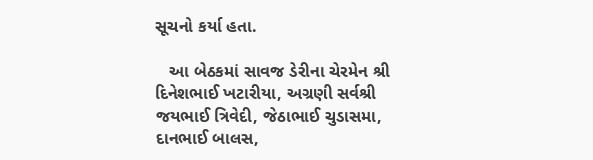સૂચનો કર્યા હતા.

   આ બેઠકમાં સાવજ ડેરીના ચેરમેન શ્રી દિનેશભાઈ ખટારીયા, અગ્રણી સર્વશ્રી જયભાઈ ત્રિવેદી, જેઠાભાઈ ચુડાસમા, દાનભાઈ બાલસ,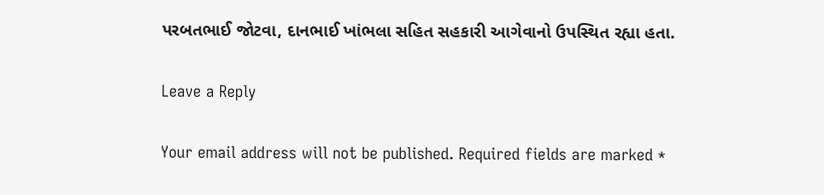પરબતભાઈ જોટવા, દાનભાઈ ખાંભલા સહિત સહકારી આગેવાનો ઉપસ્થિત રહ્યા હતા.

Leave a Reply

Your email address will not be published. Required fields are marked *